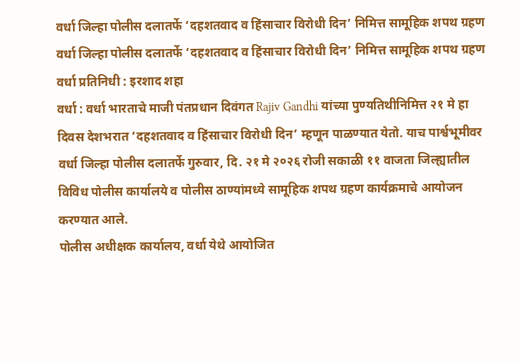वर्धा जिल्हा पोलीस दलातर्फे ‘दहशतवाद व हिंसाचार विरोधी दिन’ निमित्त सामूहिक शपथ ग्रहण
वर्धा जिल्हा पोलीस दलातर्फे ‘दहशतवाद व हिंसाचार विरोधी दिन’ निमित्त सामूहिक शपथ ग्रहण
वर्धा प्रतिनिधी : इरशाद शहा
वर्धा : वर्धा भारताचे माजी पंतप्रधान दिवंगत Rajiv Gandhi यांच्या पुण्यतिथीनिमित्त २१ मे हा दिवस देशभरात ‘दहशतवाद व हिंसाचार विरोधी दिन’ म्हणून पाळण्यात येतो. याच पार्श्वभूमीवर वर्धा जिल्हा पोलीस दलातर्फे गुरुवार, दि. २१ मे २०२६ रोजी सकाळी ११ वाजता जिल्ह्यातील विविध पोलीस कार्यालये व पोलीस ठाण्यांमध्ये सामूहिक शपथ ग्रहण कार्यक्रमाचे आयोजन करण्यात आले.
पोलीस अधीक्षक कार्यालय, वर्धा येथे आयोजित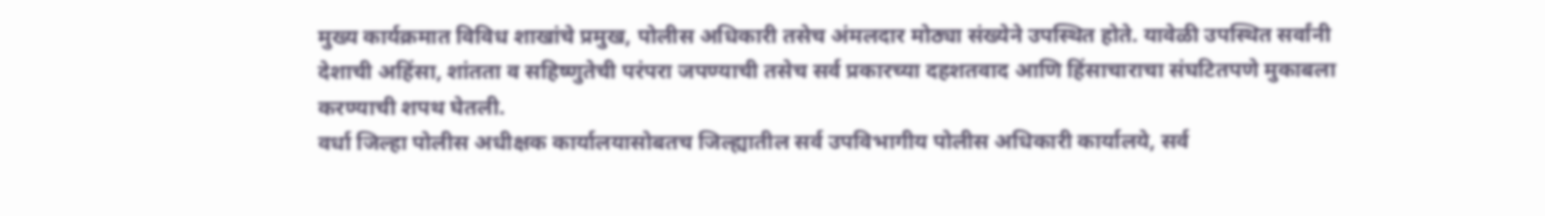मुख्य कार्यक्रमात विविध शाखांचे प्रमुख, पोलीस अधिकारी तसेच अंमलदार मोठ्या संख्येने उपस्थित होते. यावेळी उपस्थित सर्वांनी देशाची अहिंसा, शांतता व सहिष्णुतेची परंपरा जपण्याची तसेच सर्व प्रकारच्या दहशतवाद आणि हिंसाचाराचा संघटितपणे मुकाबला करण्याची शपथ घेतली.
वर्धा जिल्हा पोलीस अधीक्षक कार्यालयासोबतच जिल्ह्यातील सर्व उपविभागीय पोलीस अधिकारी कार्यालये, सर्व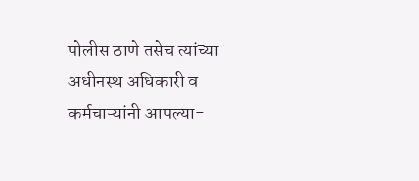पोलीस ठाणे तसेच त्यांच्या अधीनस्थ अधिकारी व कर्मचाऱ्यांनी आपल्या-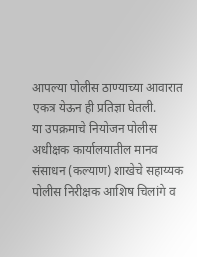आपल्या पोलीस ठाण्याच्या आवारात एकत्र येऊन ही प्रतिज्ञा घेतली.
या उपक्रमाचे नियोजन पोलीस अधीक्षक कार्यालयातील मानव संसाधन (कल्याण) शाखेचे सहाय्यक पोलीस निरीक्षक आशिष चिलांगे व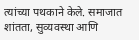त्यांच्या पथकाने केले. समाजात शांतता, सुव्यवस्था आणि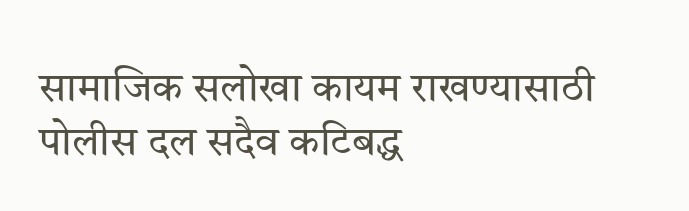सामाजिक सलोखा कायम राखण्यासाठी पोलीस दल सदैव कटिबद्ध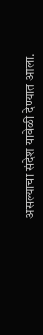असल्याचा संदेश यावेळी देण्यात आला.